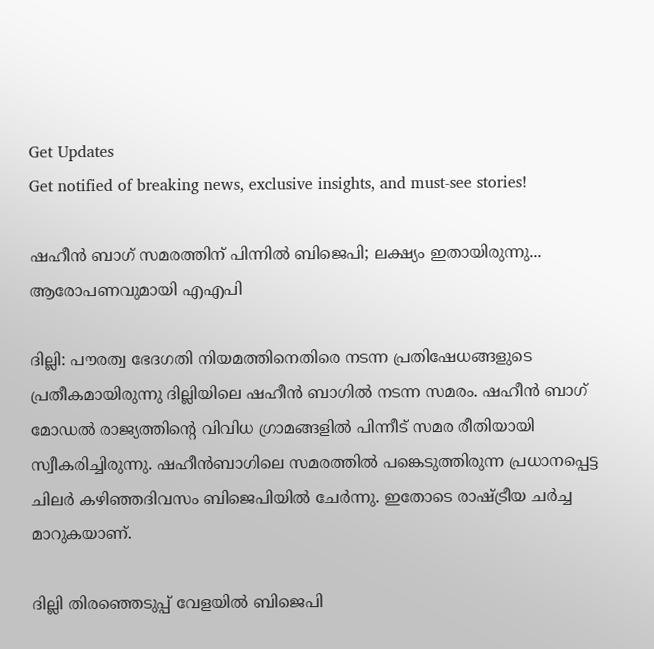Get Updates
Get notified of breaking news, exclusive insights, and must-see stories!

ഷഹീന്‍ ബാഗ് സമരത്തിന് പിന്നില്‍ ബിജെപി; ലക്ഷ്യം ഇതായിരുന്നു... ആരോപണവുമായി എഎപി

ദില്ലി: പൗരത്വ ഭേദഗതി നിയമത്തിനെതിരെ നടന്ന പ്രതിഷേധങ്ങളുടെ പ്രതീകമായിരുന്നു ദില്ലിയിലെ ഷഹീന്‍ ബാഗില്‍ നടന്ന സമരം. ഷഹീന്‍ ബാഗ് മോഡല്‍ രാജ്യത്തിന്റെ വിവിധ ഗ്രാമങ്ങളില്‍ പിന്നീട് സമര രീതിയായി സ്വീകരിച്ചിരുന്നു. ഷഹീന്‍ബാഗിലെ സമരത്തില്‍ പങ്കെടുത്തിരുന്ന പ്രധാനപ്പെട്ട ചിലര്‍ കഴിഞ്ഞദിവസം ബിജെപിയില്‍ ചേര്‍ന്നു. ഇതോടെ രാഷ്ട്രീയ ചര്‍ച്ച മാറുകയാണ്.

ദില്ലി തിരഞ്ഞെടുപ്പ് വേളയില്‍ ബിജെപി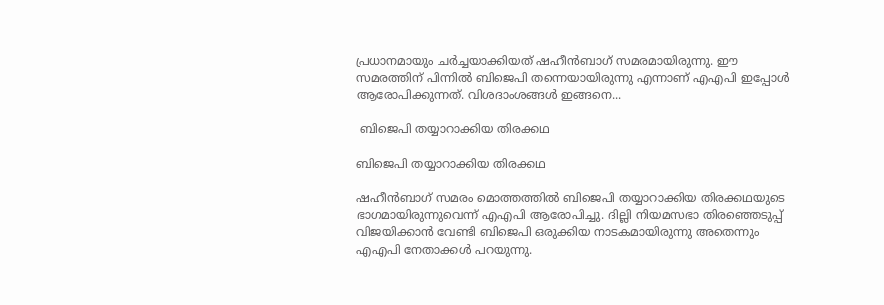പ്രധാനമായും ചര്‍ച്ചയാക്കിയത് ഷഹീന്‍ബാഗ് സമരമായിരുന്നു. ഈ സമരത്തിന് പിന്നില്‍ ബിജെപി തന്നെയായിരുന്നു എന്നാണ് എഎപി ഇപ്പോള്‍ ആരോപിക്കുന്നത്. വിശദാംശങ്ങള്‍ ഇങ്ങനെ...

 ബിജെപി തയ്യാറാക്കിയ തിരക്കഥ

ബിജെപി തയ്യാറാക്കിയ തിരക്കഥ

ഷഹീന്‍ബാഗ് സമരം മൊത്തത്തില്‍ ബിജെപി തയ്യാറാക്കിയ തിരക്കഥയുടെ ഭാഗമായിരുന്നുവെന്ന് എഎപി ആരോപിച്ചു. ദില്ലി നിയമസഭാ തിരഞ്ഞെടുപ്പ് വിജയിക്കാന്‍ വേണ്ടി ബിജെപി ഒരുക്കിയ നാടകമായിരുന്നു അതെന്നും എഎപി നേതാക്കള്‍ പറയുന്നു.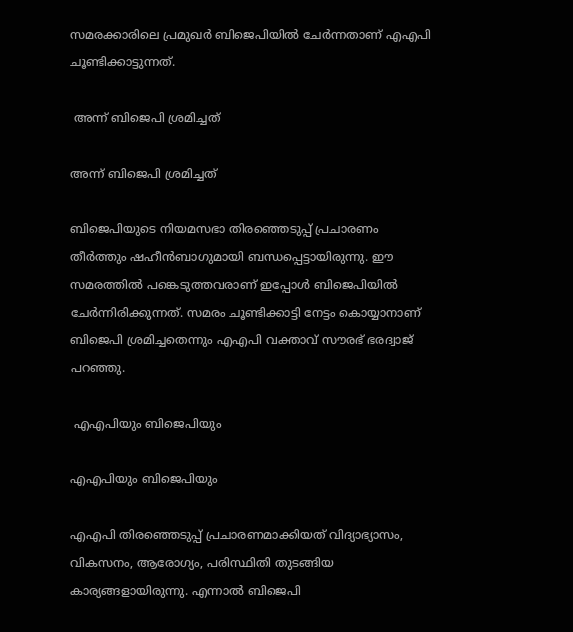സമരക്കാരിലെ പ്രമുഖര്‍ ബിജെപിയില്‍ ചേര്‍ന്നതാണ് എഎപി ചൂണ്ടിക്കാട്ടുന്നത്.

 അന്ന് ബിജെപി ശ്രമിച്ചത്

അന്ന് ബിജെപി ശ്രമിച്ചത്

ബിജെപിയുടെ നിയമസഭാ തിരഞ്ഞെടുപ്പ് പ്രചാരണം തീര്‍ത്തും ഷഹീന്‍ബാഗുമായി ബന്ധപ്പെട്ടായിരുന്നു. ഈ സമരത്തില്‍ പങ്കെടുത്തവരാണ് ഇപ്പോള്‍ ബിജെപിയില്‍ ചേര്‍ന്നിരിക്കുന്നത്. സമരം ചൂണ്ടിക്കാട്ടി നേട്ടം കൊയ്യാനാണ് ബിജെപി ശ്രമിച്ചതെന്നും എഎപി വക്താവ് സൗരഭ് ഭരദ്വാജ് പറഞ്ഞു.

 എഎപിയും ബിജെപിയും

എഎപിയും ബിജെപിയും

എഎപി തിരഞ്ഞെടുപ്പ് പ്രചാരണമാക്കിയത് വിദ്യാഭ്യാസം, വികസനം, ആരോഗ്യം, പരിസ്ഥിതി തുടങ്ങിയ കാര്യങ്ങളായിരുന്നു. എന്നാല്‍ ബിജെപി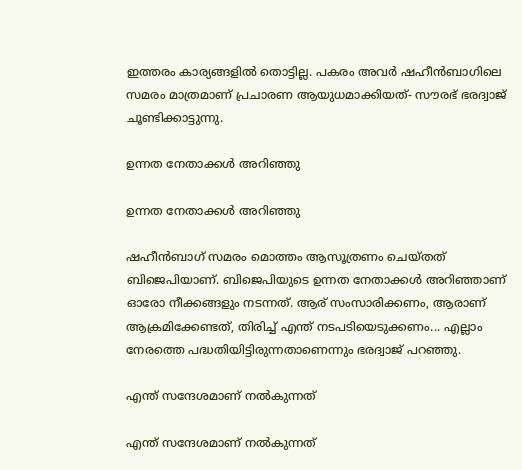ഇത്തരം കാര്യങ്ങളില്‍ തൊട്ടില്ല. പകരം അവര്‍ ഷഹീന്‍ബാഗിലെ സമരം മാത്രമാണ് പ്രചാരണ ആയുധമാക്കിയത്- സൗരഭ് ഭരദ്വാജ് ചൂണ്ടിക്കാട്ടുന്നു.

ഉന്നത നേതാക്കള്‍ അറിഞ്ഞു

ഉന്നത നേതാക്കള്‍ അറിഞ്ഞു

ഷഹീന്‍ബാഗ് സമരം മൊത്തം ആസൂത്രണം ചെയ്തത് ബിജെപിയാണ്. ബിജെപിയുടെ ഉന്നത നേതാക്കള്‍ അറിഞ്ഞാണ് ഓരോ നീക്കങ്ങളും നടന്നത്. ആര് സംസാരിക്കണം, ആരാണ് ആക്രമിക്കേണ്ടത്, തിരിച്ച് എന്ത് നടപടിയെടുക്കണം... എല്ലാം നേരത്തെ പദ്ധതിയിട്ടിരുന്നതാണെന്നും ഭരദ്വാജ് പറഞ്ഞു.

എന്ത് സന്ദേശമാണ് നല്‍കുന്നത്

എന്ത് സന്ദേശമാണ് നല്‍കുന്നത്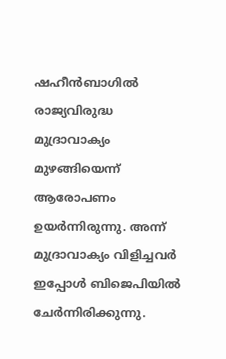ഷഹീന്‍ബാഗില്‍ രാജ്യവിരുദ്ധ മുദ്രാവാക്യം മുഴങ്ങിയെന്ന് ആരോപണം ഉയര്‍ന്നിരുന്നു. അന്ന് മുദ്രാവാക്യം വിളിച്ചവര്‍ ഇപ്പോള്‍ ബിജെപിയില്‍ ചേര്‍ന്നിരിക്കുന്നു.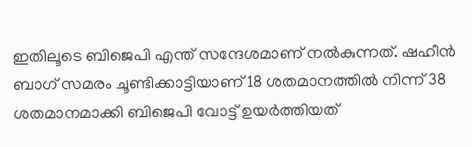ഇതിലൂടെ ബിജെപി എന്ത് സന്ദേശമാണ് നല്‍കുന്നത്. ഷഹീന്‍ ബാഗ് സമരം ചൂണ്ടിക്കാട്ടിയാണ് 18 ശതമാനത്തില്‍ നിന്ന് 38 ശതമാനമാക്കി ബിജെപി വോട്ട് ഉയര്‍ത്തിയത്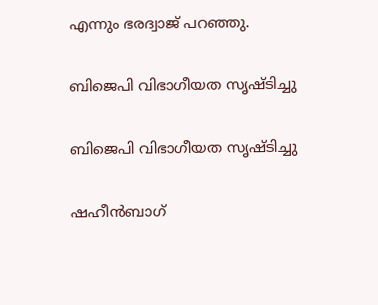എന്നും ഭരദ്വാജ് പറഞ്ഞു.

ബിജെപി വിഭാഗീയത സൃഷ്ടിച്ചു

ബിജെപി വിഭാഗീയത സൃഷ്ടിച്ചു

ഷഹീന്‍ബാഗ്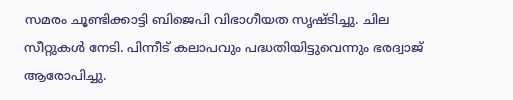സമരം ചൂണ്ടിക്കാട്ടി ബിജെപി വിഭാഗീയത സൃഷ്ടിച്ചു. ചില സീറ്റുകള്‍ നേടി. പിന്നീട് കലാപവും പദ്ധതിയിട്ടുവെന്നും ഭരദ്വാജ് ആരോപിച്ചു.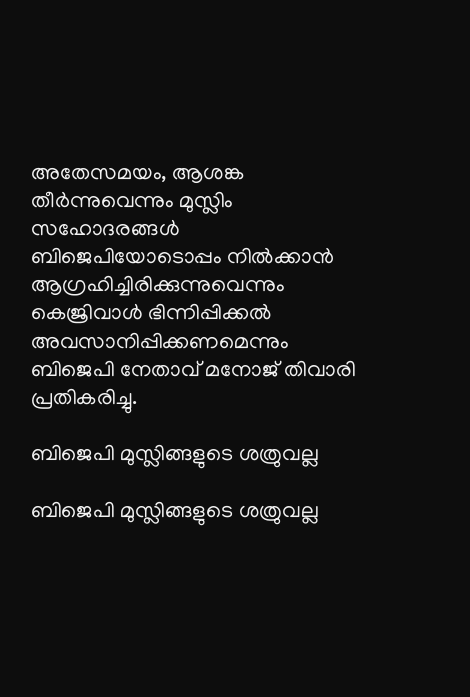അതേസമയം, ആശങ്ക തീര്‍ന്നുവെന്നും മുസ്ലിം സഹോദരങ്ങള്‍ ബിജെപിയോടൊപ്പം നില്‍ക്കാന്‍ ആഗ്രഹിച്ചിരിക്കുന്നുവെന്നും കെജ്രിവാള്‍ ഭിന്നിപ്പിക്കല്‍ അവസാനിപ്പിക്കണമെന്നും ബിജെപി നേതാവ് മനോജ് തിവാരി പ്രതികരിച്ചു.

ബിജെപി മുസ്ലിങ്ങളുടെ ശത്രുവല്ല

ബിജെപി മുസ്ലിങ്ങളുടെ ശത്രുവല്ല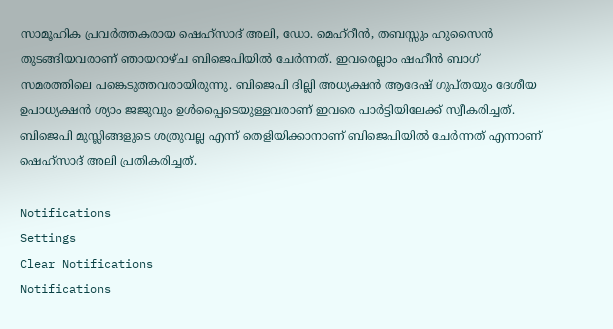സാമൂഹിക പ്രവര്‍ത്തകരായ ഷെഹ്‌സാദ് അലി, ഡോ. മെഹ്‌റീന്‍, തബസ്സും ഹുസൈന്‍ തുടങ്ങിയവരാണ് ഞായറാഴ്ച ബിജെപിയില്‍ ചേര്‍ന്നത്. ഇവരെല്ലാം ഷഹീന്‍ ബാഗ് സമരത്തിലെ പങ്കെടുത്തവരായിരുന്നു. ബിജെപി ദില്ലി അധ്യക്ഷന്‍ ആദേഷ് ഗുപ്തയും ദേശീയ ഉപാധ്യക്ഷന്‍ ശ്യാം ജജുവും ഉള്‍പ്പൈടെയുള്ളവരാണ് ഇവരെ പാര്‍ട്ടിയിലേക്ക് സ്വീകരിച്ചത്. ബിജെപി മുസ്ലിങ്ങളുടെ ശത്രുവല്ല എന്ന് തെളിയിക്കാനാണ് ബിജെപിയില്‍ ചേര്‍ന്നത് എന്നാണ് ഷെഹ്‌സാദ് അലി പ്രതികരിച്ചത്.

Notifications
Settings
Clear Notifications
Notifications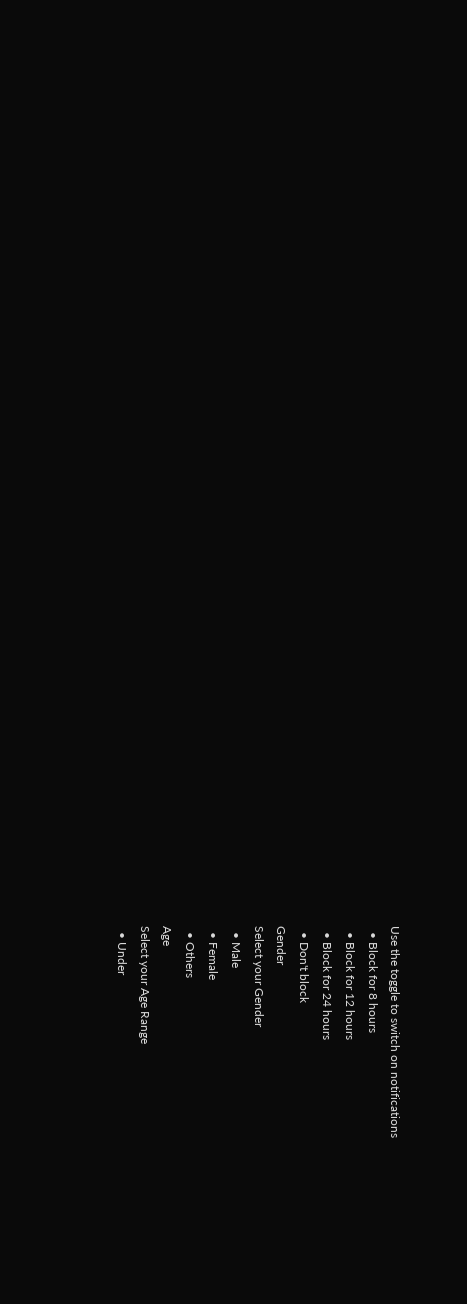Use the toggle to switch on notifications
  • Block for 8 hours
  • Block for 12 hours
  • Block for 24 hours
  • Don't block
Gender
Select your Gender
  • Male
  • Female
  • Others
Age
Select your Age Range
  • Under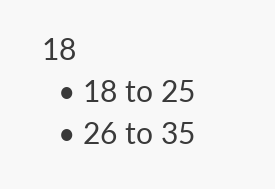18
  • 18 to 25
  • 26 to 35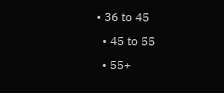• 36 to 45
  • 45 to 55
  • 55+